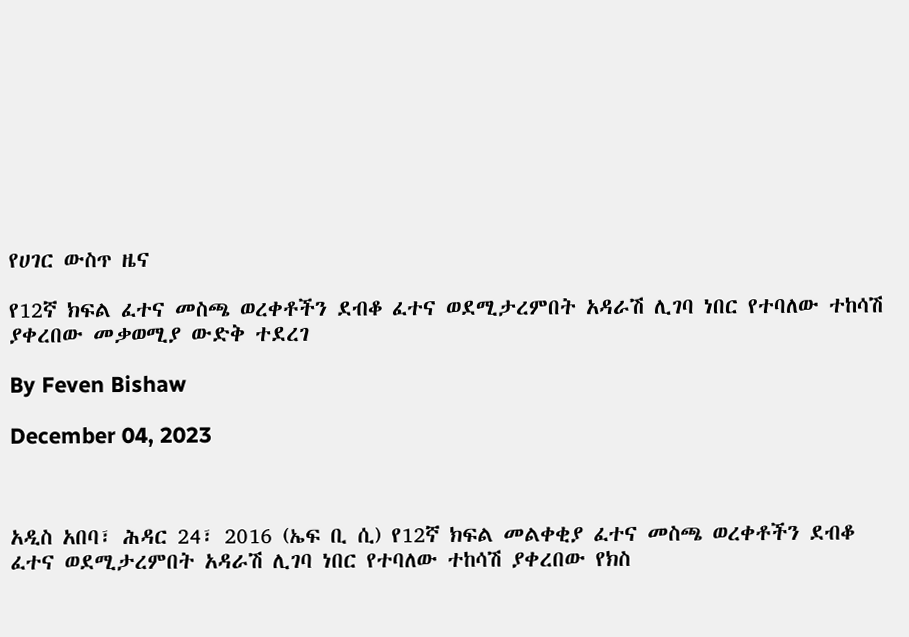የሀገር ውስጥ ዜና

የ12ኛ ክፍል ፈተና መስጫ ወረቀቶችን ደብቆ ፈተና ወደሚታረምበት አዳራሽ ሊገባ ነበር የተባለው ተከሳሽ ያቀረበው መቃወሚያ ውድቅ ተደረገ

By Feven Bishaw

December 04, 2023



አዲስ አበባ፣ ሕዳር 24፣ 2016 (ኤፍ ቢ ሲ) የ12ኛ ክፍል መልቀቂያ ፈተና መስጫ ወረቀቶችን ደብቆ ፈተና ወደሚታረምበት አዳራሽ ሊገባ ነበር የተባለው ተከሳሽ ያቀረበው የክስ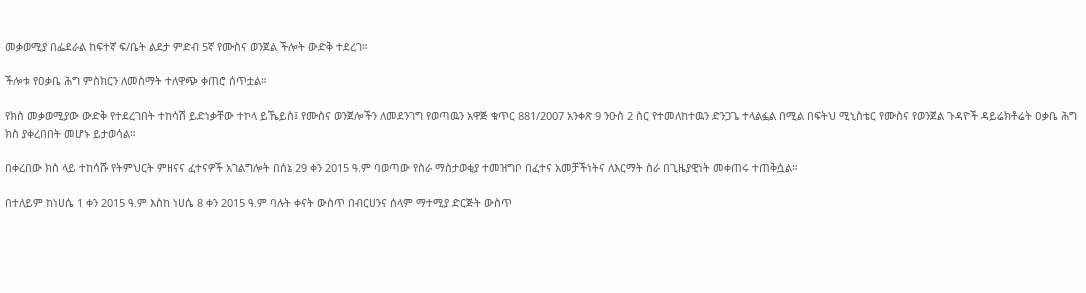መቃወሚያ በፌደራል ከፍተኛ ፍ/ቤት ልደታ ምድብ 5ኛ የሙስና ወንጀል ችሎት ውድቅ ተደረገ።

ችሎቱ የዐቃቤ ሕግ ምስክርን ለመስማት ተለዋጭ ቀጠሮ ሰጥቷል።

የክስ መቃወሚያው ውድቅ የተደረገበት ተከሳሽ ይድነቃቸው ተኮላ ይኼይስ፤ የሙስና ወንጀሎችን ለመደንገግ የወጣዉን አዋጅ ቁጥር 881/2007 አንቀጽ 9 ንዑስ 2 ስር የተመለከተዉን ድንጋጌ ተላልፏል በሚል በፍትህ ሚኒስቴር የሙስና የወንጀል ጉዳዮች ዳይሬክቶሬት ዐቃቤ ሕግ ክስ ያቀረበበት መሆኑ ይታወሳል።

በቀረበው ክስ ላይ ተከሳሹ የትምህርት ምዘናና ፈተናዎች አገልግሎት በሰኔ 29 ቀን 2015 ዓ.ም ባወጣው የስራ ማስታወቂያ ተመዝግቦ በፈተና አመቻችነትና ለእርማት ስራ በጊዜያዊነት መቀጠሩ ተጠቅሷል።

በተለይም ከነሀሴ 1 ቀን 2015 ዓ.ም እስከ ነሀሴ 8 ቀን 2015 ዓ.ም ባሉት ቀናት ውስጥ በብርሀንና ሰላም ማተሚያ ድርጅት ውስጥ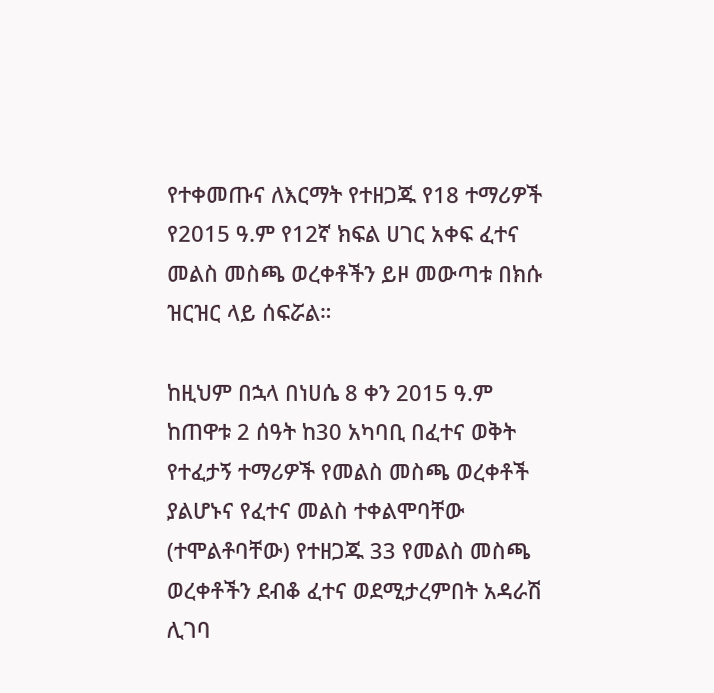የተቀመጡና ለእርማት የተዘጋጁ የ18 ተማሪዎች የ2015 ዓ.ም የ12ኛ ክፍል ሀገር አቀፍ ፈተና መልስ መስጫ ወረቀቶችን ይዞ መውጣቱ በክሱ ዝርዝር ላይ ሰፍሯል።

ከዚህም በኋላ በነሀሴ 8 ቀን 2015 ዓ.ም ከጠዋቱ 2 ሰዓት ከ30 አካባቢ በፈተና ወቅት የተፈታኝ ተማሪዎች የመልስ መስጫ ወረቀቶች ያልሆኑና የፈተና መልስ ተቀልሞባቸው (ተሞልቶባቸው) የተዘጋጁ 33 የመልስ መስጫ ወረቀቶችን ደብቆ ፈተና ወደሚታረምበት አዳራሽ ሊገባ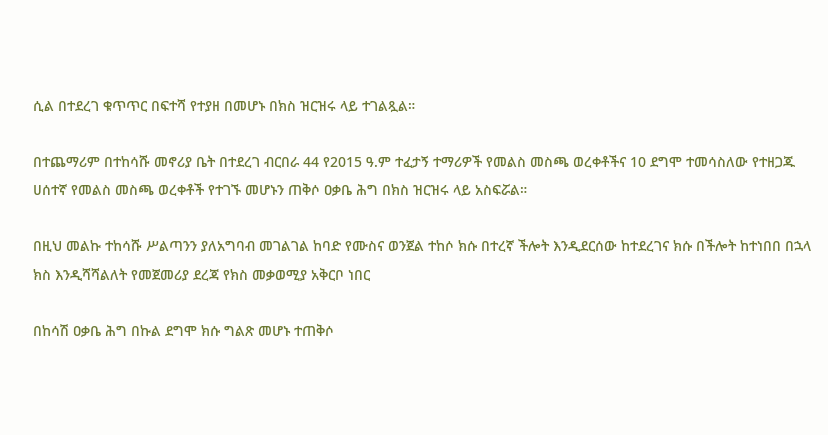ሲል በተደረገ ቁጥጥር በፍተሻ የተያዘ በመሆኑ በክስ ዝርዝሩ ላይ ተገልጿል።

በተጨማሪም በተከሳሹ መኖሪያ ቤት በተደረገ ብርበራ 44 የ2015 ዓ.ም ተፈታኝ ተማሪዎች የመልስ መስጫ ወረቀቶችና 10 ደግሞ ተመሳስለው የተዘጋጁ ሀሰተኛ የመልስ መስጫ ወረቀቶች የተገኙ መሆኑን ጠቅሶ ዐቃቤ ሕግ በክስ ዝርዝሩ ላይ አስፍሯል።

በዚህ መልኩ ተከሳሹ ሥልጣንን ያለአግባብ መገልገል ከባድ የሙስና ወንጀል ተከሶ ክሱ በተረኛ ችሎት እንዲደርሰው ከተደረገና ክሱ በችሎት ከተነበበ በኋላ ክስ እንዲሻሻልለት የመጀመሪያ ደረጃ የክስ መቃወሚያ አቅርቦ ነበር

በከሳሽ ዐቃቤ ሕግ በኩል ደግሞ ክሱ ግልጽ መሆኑ ተጠቅሶ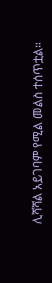ሊሻሻል አይገባም የሚል መልስ ተሰጥቷል።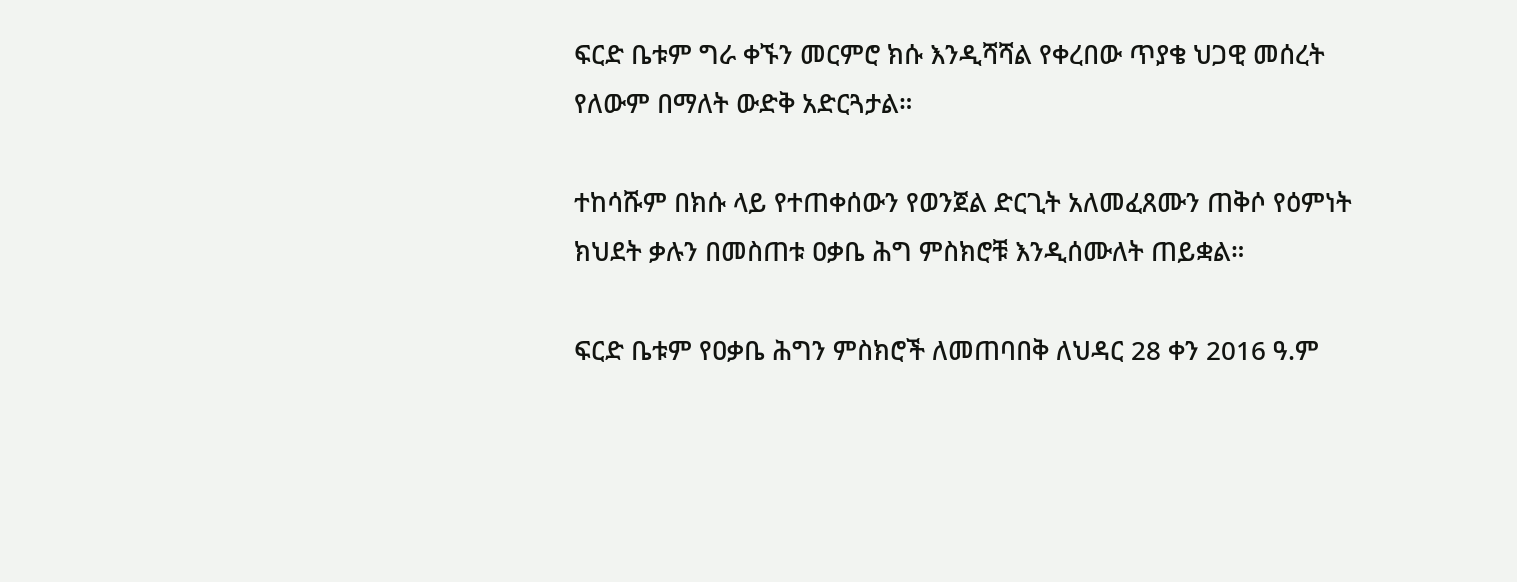ፍርድ ቤቱም ግራ ቀኙን መርምሮ ክሱ እንዲሻሻል የቀረበው ጥያቄ ህጋዊ መሰረት የለውም በማለት ውድቅ አድርጓታል።

ተከሳሹም በክሱ ላይ የተጠቀሰውን የወንጀል ድርጊት አለመፈጸሙን ጠቅሶ የዕምነት ክህደት ቃሉን በመስጠቱ ዐቃቤ ሕግ ምስክሮቹ እንዲሰሙለት ጠይቋል።

ፍርድ ቤቱም የዐቃቤ ሕግን ምስክሮች ለመጠባበቅ ለህዳር 28 ቀን 2016 ዓ.ም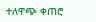ተለዋጭ ቀጠሮ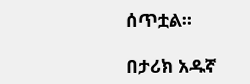ሰጥቷል።

በታሪክ አዱኛ